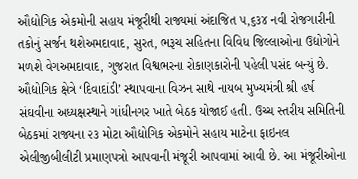ઔદ્યોગિક એકમોની સહાય મંજૂરીથી રાજ્યમાં અંદાજિત ૫,૬૩૪ નવી રોજગારીની તકોનું સર્જન થશેઅમદાવાદ, સુરત, ભરૂચ સહિતના વિવિધ જિલ્લાઓના ઉદ્યોગોને મળશે વેગઅમદાવાદ, ગુજરાત વિશ્વભરના રોકાણકારોની પહેલી પસંદ બન્યું છે. ઔદ્યોગિક ક્ષેત્રે ‘દિવાદાંડી’ સ્થાપવાના વિઝન સાથે નાયબ મુખ્યમંત્રી શ્રી હર્ષ સંઘવીના અધ્યક્ષસ્થાને ગાંધીનગર ખાતે બેઠક યોજાઈ હતી. ઉચ્ચ સ્તરીય સમિતિની બેઠકમાં રાજ્યના ૨૩ મોટા ઔદ્યોગિક એકમોને સહાય માટેના ફાઇનલ એલીજીબીલીટી પ્રમાણપત્રો આપવાની મંજૂરી આપવામાં આવી છે. આ મંજૂરીઓના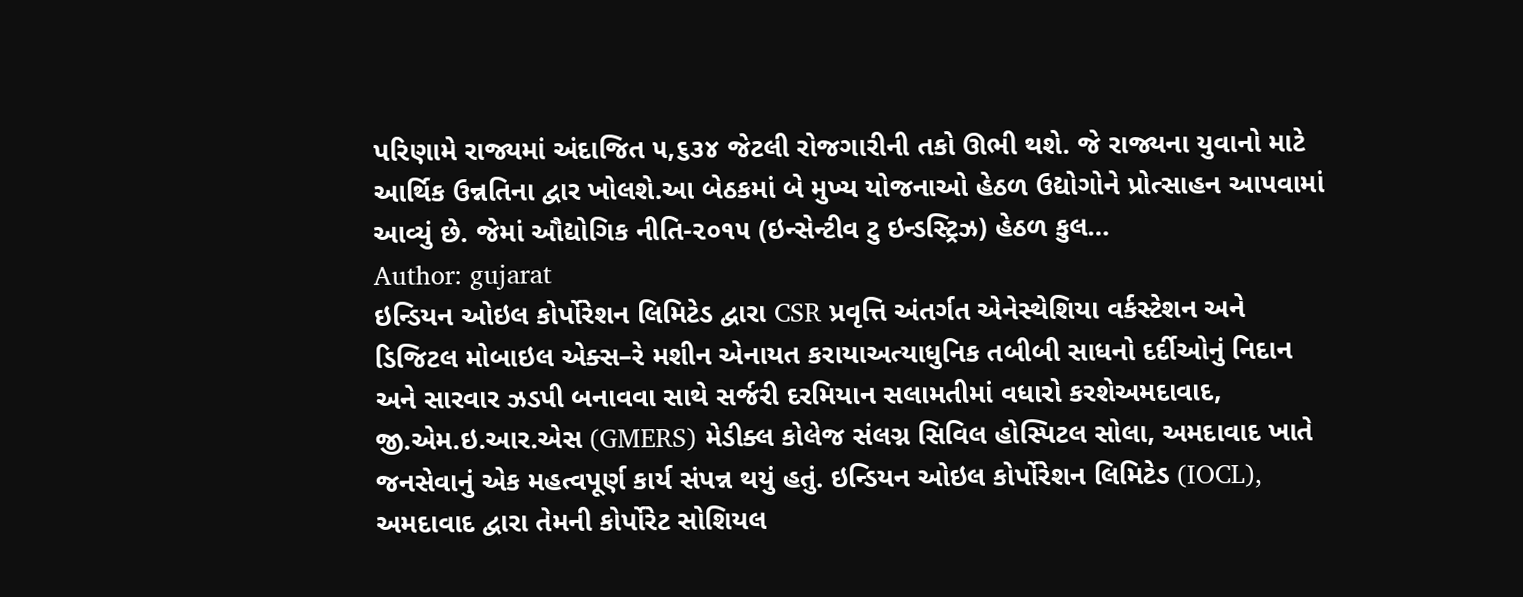પરિણામે રાજ્યમાં અંદાજિત ૫,૬૩૪ જેટલી રોજગારીની તકો ઊભી થશે. જે રાજ્યના યુવાનો માટે આર્થિક ઉન્નતિના દ્વાર ખોલશે.આ બેઠકમાં બે મુખ્ય યોજનાઓ હેઠળ ઉદ્યોગોને પ્રોત્સાહન આપવામાં આવ્યું છે. જેમાં ઔદ્યોગિક નીતિ-૨૦૧૫ (ઇન્સેન્ટીવ ટુ ઇન્ડસ્ટ્રિઝ) હેઠળ કુલ…
Author: gujarat
ઇન્ડિયન ઓઇલ કોર્પોરેશન લિમિટેડ દ્વારા CSR પ્રવૃત્તિ અંતર્ગત એનેસ્થેશિયા વર્કસ્ટેશન અને ડિજિટલ મોબાઇલ એક્સ–રે મશીન એનાયત કરાયાઅત્યાધુનિક તબીબી સાધનો દર્દીઓનું નિદાન અને સારવાર ઝડપી બનાવવા સાથે સર્જરી દરમિયાન સલામતીમાં વધારો કરશેઅમદાવાદ, જી.એમ.ઇ.આર.એસ (GMERS) મેડીક્લ કોલેજ સંલગ્ન સિવિલ હોસ્પિટલ સોલા, અમદાવાદ ખાતે જનસેવાનું એક મહત્વપૂર્ણ કાર્ય સંપન્ન થયું હતું. ઇન્ડિયન ઓઇલ કોર્પોરેશન લિમિટેડ (IOCL), અમદાવાદ દ્વારા તેમની કોર્પોરેટ સોશિયલ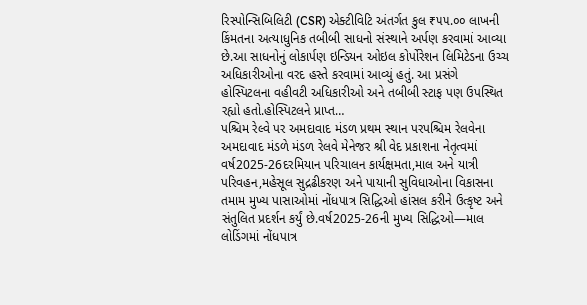રિસ્પોન્સિબિલિટી (CSR) એક્ટીવિટિ અંતર્ગત કુલ ₹૫૫.૦૦ લાખની કિંમતના અત્યાધુનિક તબીબી સાધનો સંસ્થાને અર્પણ કરવામાં આવ્યા છે.આ સાધનોનું લોકાર્પણ ઇન્ડિયન ઓઇલ કોર્પોરેશન લિમિટેડના ઉચ્ચ અધિકારીઓના વરદ હસ્તે કરવામાં આવ્યું હતું. આ પ્રસંગે હોસ્પિટલના વહીવટી અધિકારીઓ અને તબીબી સ્ટાફ પણ ઉપસ્થિત રહ્યો હતો.હોસ્પિટલને પ્રાપ્ત…
પશ્ચિમ રેલ્વે પર અમદાવાદ મંડળ પ્રથમ સ્થાન પરપશ્ચિમ રેલવેના અમદાવાદ મંડળે મંડળ રેલવે મેનેજર શ્રી વેદ પ્રકાશના નેતૃત્વમાં વર્ષ2025-26દરમિયાન પરિચાલન કાર્યક્ષમતા,માલ અને યાત્રી પરિવહન,મહેસૂલ સુદ્રઢીકરણ અને પાયાની સુવિધાઓના વિકાસના તમામ મુખ્ય પાસાઓમાં નોંધપાત્ર સિદ્ધિઓ હાંસલ કરીને ઉત્કૃષ્ટ અને સંતુલિત પ્રદર્શન કર્યું છે.વર્ષ2025-26ની મુખ્ય સિદ્ધિઓ—માલ લોડિંગમાં નોંધપાત્ર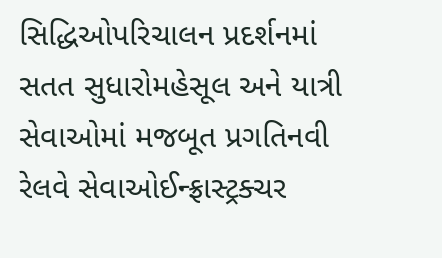સિદ્ધિઓપરિચાલન પ્રદર્શનમાં સતત સુધારોમહેસૂલ અને યાત્રી સેવાઓમાં મજબૂત પ્રગતિનવી રેલવે સેવાઓઈન્ફ્રાસ્ટ્રક્ચર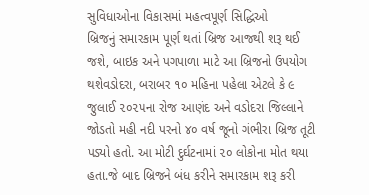સુવિધાઓના વિકાસમાં મહત્વપૂર્ણ સિદ્ધિઓ
બ્રિજનું સમારકામ પૂર્ણ થતાં બ્રિજ આજથી શરૂ થઈ જશે, બાઇક અને પગપાળા માટે આ બ્રિજનો ઉપયોગ થશેવડોદરા, બરાબર ૧૦ મહિના પહેલા એટલે કે ૯ જુલાઈ ૨૦૨૫ના રોજ આણંદ અને વડોદરા જિલ્લાને જોડતો મહી નદી પરનો ૪૦ વર્ષ જૂનો ગંભીરા બ્રિજ તૂટી પડ્યો હતો. આ મોટી દુર્ઘટનામાં ૨૦ લોકોના મોત થયા હતા.જે બાદ બ્રિજને બંધ કરીને સમારકામ શરૂ કરી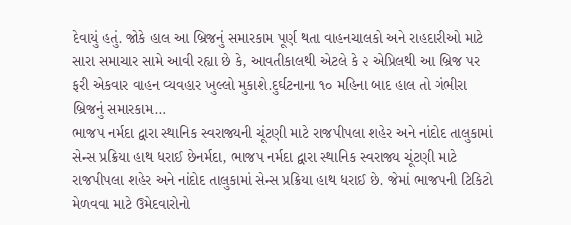દેવાયું હતું. જોકે હાલ આ બ્રિજનું સમારકામ પૂર્ણ થતા વાહનચાલકો અને રાહદારીઓ માટે સારા સમાચાર સામે આવી રહ્યા છે કે, આવતીકાલથી એટલે કે ૨ એપ્રિલથી આ બ્રિજ પર ફરી એકવાર વાહન વ્યવહાર ખુલ્લો મુકાશે.દુર્ઘટનાના ૧૦ મહિના બાદ હાલ તો ગંભીરા બ્રિજનું સમારકામ…
ભાજપ નર્મદા દ્વારા સ્થાનિક સ્વરાજ્યની ચૂંટણી માટે રાજપીપલા શહેર અને નાંદોદ તાલુકામાં સેન્સ પ્રક્રિયા હાથ ધરાઈ છેનર્મદા, ભાજપ નર્મદા દ્વારા સ્થાનિક સ્વરાજ્ય ચૂંટણી માટે રાજપીપલા શહેર અને નાંદોદ તાલુકામાં સેન્સ પ્રક્રિયા હાથ ધરાઈ છે. જેમાં ભાજપની ટિકિટો મેળવવા માટે ઉમેદવારોનો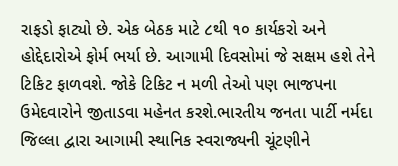રાફડો ફાટ્યો છે. એક બેઠક માટે ૮થી ૧૦ કાર્યકરો અને હોદ્દેદારોએ ફોર્મ ભર્યા છે. આગામી દિવસોમાં જે સક્ષમ હશે તેને ટિકિટ ફાળવશે. જોકે ટિકિટ ન મળી તેઓ પણ ભાજપના ઉમેદવારોને જીતાડવા મહેનત કરશે.ભારતીય જનતા પાર્ટી નર્મદા જિલ્લા દ્વારા આગામી સ્થાનિક સ્વરાજ્યની ચૂંટણીને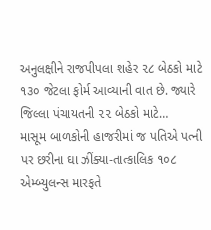અનુલક્ષીને રાજપીપલા શહેર ૨૮ બેઠકો માટે ૧૩૦ જેટલા ફોર્મ આવ્યાની વાત છે. જ્યારે જિલ્લા પંચાયતની ૨૨ બેઠકો માટે…
માસૂમ બાળકોની હાજરીમાં જ પતિએ પત્ની પર છરીના ઘા ઝીંક્યા-તાત્કાલિક ૧૦૮ એમ્બ્યુલન્સ મારફતે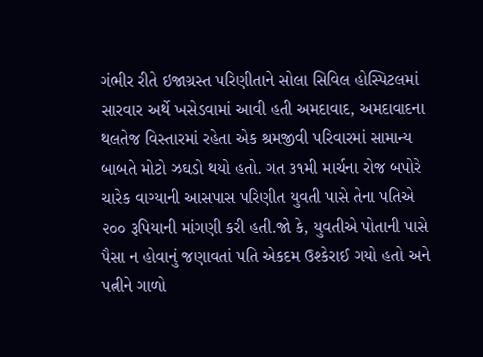ગંભીર રીતે ઇજાગ્રસ્ત પરિણીતાને સોલા સિવિલ હોસ્પિટલમાં સારવાર અર્થે ખસેડવામાં આવી હતી અમદાવાદ, અમદાવાદના થલતેજ વિસ્તારમાં રહેતા એક શ્રમજીવી પરિવારમાં સામાન્ય બાબતે મોટો ઝઘડો થયો હતો. ગત ૩૧મી માર્ચના રોજ બપોરે ચારેક વાગ્યાની આસપાસ પરિણીત યુવતી પાસે તેના પતિએ ૨૦૦ રૂપિયાની માંગણી કરી હતી.જો કે, યુવતીએ પોતાની પાસે પૈસા ન હોવાનું જણાવતાં પતિ એકદમ ઉશ્કેરાઈ ગયો હતો અને પત્નીને ગાળો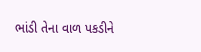ભાંડી તેના વાળ પકડીને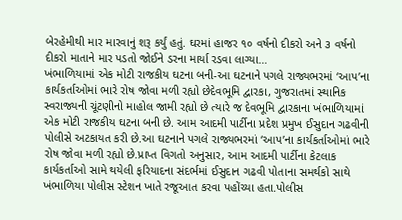બેરહેમીથી માર મારવાનું શરૂ કર્યું હતું. ઘરમાં હાજર ૧૦ વર્ષનો દીકરો અને ૩ વર્ષનો દીકરો માતાને માર પડતો જોઈને ડરના માર્યા રડવા લાગ્યા…
ખંભાળિયામાં એક મોટી રાજકીય ઘટના બની-આ ઘટનાને પગલે રાજ્યભરમાં ‘આપ’ના કાર્યકર્તાઓમાં ભારે રોષ જોવા મળી રહ્યો છેદેવભૂમિ દ્વારકા, ગુજરાતમાં સ્થાનિક સ્વરાજ્યની ચૂંટણીનો માહોલ જામી રહ્યો છે ત્યારે જ દેવભૂમિ દ્વારકાના ખંભાળિયામાં એક મોટી રાજકીય ઘટના બની છે. આમ આદમી પાર્ટીના પ્રદેશ પ્રમુખ ઈસુદાન ગઢવીની પોલીસે અટકાયત કરી છે.આ ઘટનાને પગલે રાજ્યભરમાં ‘આપ’ના કાર્યકર્તાઓમાં ભારે રોષ જોવા મળી રહ્યો છે.પ્રાપ્ત વિગતો અનુસાર, આમ આદમી પાર્ટીના કેટલાક કાર્યકર્તાઓ સામે થયેલી ફરિયાદના સંદર્ભમાં ઈસુદાન ગઢવી પોતાના સમર્થકો સાથે ખંભાળિયા પોલીસ સ્ટેશન ખાતે રજૂઆત કરવા પહોંચ્યા હતા.પોલીસ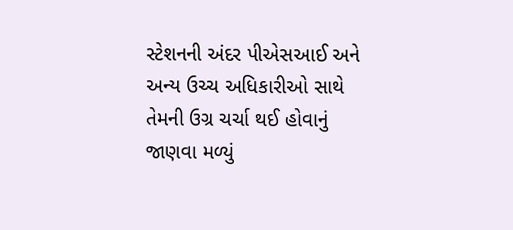સ્ટેશનની અંદર પીએસઆઈ અને અન્ય ઉચ્ચ અધિકારીઓ સાથે તેમની ઉગ્ર ચર્ચા થઈ હોવાનું જાણવા મળ્યું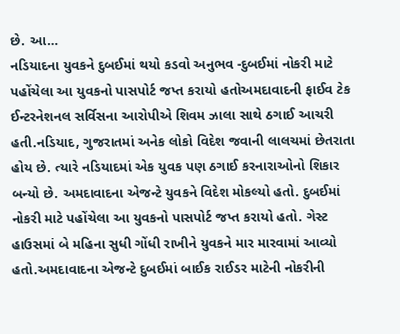છે. આ…
નડિયાદના યુવકને દુબઈમાં થયો કડવો અનુભવ -દુબઈમાં નોકરી માટે પહોંચેલા આ યુવકનો પાસપોર્ટ જપ્ત કરાયો હતોઅમદાવાદની ફાઈવ ટેક ઈન્ટરનેશનલ સર્વિસના આરોપીએ શિવમ ઝાલા સાથે ઠગાઈ આચરી હતી.નડિયાદ, ગુજરાતમાં અનેક લોકો વિદેશ જવાની લાલચમાં છેતરાતા હોય છે. ત્યારે નડિયાદમાં એક યુવક પણ ઠગાઈ કરનારાઓનો શિકાર બન્યો છે. અમદાવાદના એજન્ટે યુવકને વિદેશ મોકલ્યો હતો. દુબઈમાં નોકરી માટે પહોંચેલા આ યુવકનો પાસપોર્ટ જપ્ત કરાયો હતો. ગેસ્ટ હાઉસમાં બે મહિના સુધી ગોંધી રાખીને યુવકને માર મારવામાં આવ્યો હતો.અમદાવાદના એજન્ટે દુબઈમાં બાઈક રાઈડર માટેની નોકરીની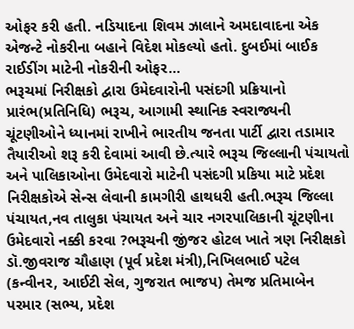ઓફર કરી હતી. નડિયાદના શિવમ ઝાલાને અમદાવાદના એક એજન્ટે નોકરીના બહાને વિદેશ મોકલ્યો હતો. દુબઈમાં બાઈક રાઈડીંગ માટેની નોકરીની ઓફર…
ભરૂચમાં નિરીક્ષકો દ્વારા ઉમેદવારોની પસંદગી પ્રક્રિયાનો પ્રારંભ(પ્રતિનિધિ) ભરૂચ, આગામી સ્થાનિક સ્વરાજ્યની ચૂંટણીઓને ધ્યાનમાં રાખીને ભારતીય જનતા પાર્ટી દ્વારા તડામાર તૈયારીઓ શરૂ કરી દેવામાં આવી છે.ત્યારે ભરૂચ જિલ્લાની પંચાયતો અને પાલિકાઓના ઉમેદવારો માટેની પસંદગી પ્રકિયા માટે પ્રદેશ નિરીક્ષકોએ સેન્સ લેવાની કામગીરી હાથધરી હતી.ભરૂચ જિલ્લા પંચાયત,નવ તાલુકા પંચાયત અને ચાર નગરપાલિકાની ચૂંટણીના ઉમેદવારો નક્કી કરવા ?ભરૂચની જીંજર હોટલ ખાતે ત્રણ નિરીક્ષકો ડૉ.જીવરાજ ચૌહાણ (પૂર્વ પ્રદેશ મંત્રી),નિખિલભાઈ પટેલ (કન્વીનર, આઈટી સેલ, ગુજરાત ભાજપ) તેમજ પ્રતિમાબેન પરમાર (સભ્ય, પ્રદેશ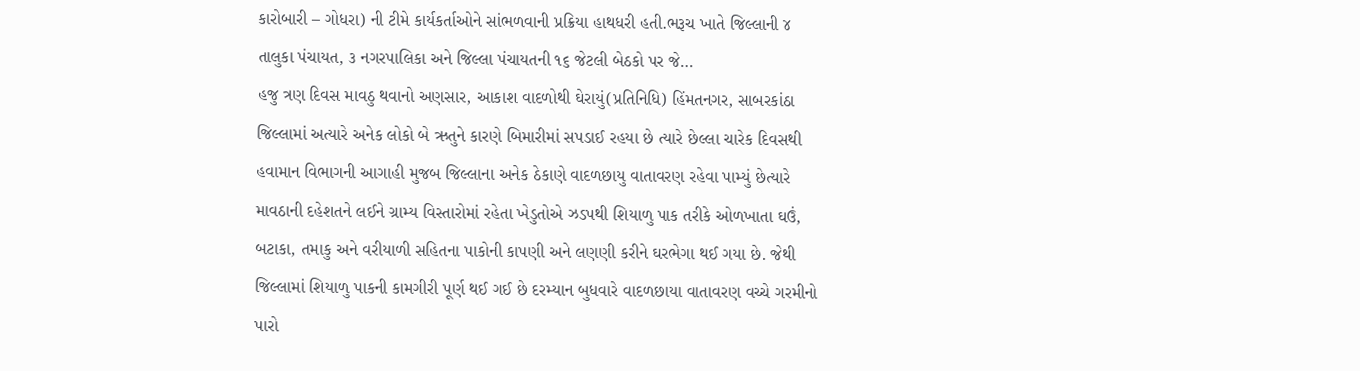કારોબારી – ગોધરા) ની ટીમે કાર્યકર્તાઓને સાંભળવાની પ્રક્રિયા હાથધરી હતી.ભરૂચ ખાતે જિલ્લાની ૪ તાલુકા પંચાયત, ૩ નગરપાલિકા અને જિલ્લા પંચાયતની ૧૬ જેટલી બેઠકો પર જે…
હજુ ત્રણ દિવસ માવઠુ થવાનો અણસાર, આકાશ વાદળોથી ઘેરાયું(પ્રતિનિધિ) હિંમતનગર, સાબરકાંઠા જિલ્લામાં અત્યારે અનેક લોકો બે ઋતુને કારણે બિમારીમાં સપડાઈ રહયા છે ત્યારે છેલ્લા ચારેક દિવસથી હવામાન વિભાગની આગાહી મુજબ જિલ્લાના અનેક ઠેકાણે વાદળછાયુ વાતાવરણ રહેવા પામ્યું છેત્યારે માવઠાની દહેશતને લઈને ગ્રામ્ય વિસ્તારોમાં રહેતા ખેડુતોએ ઝડપથી શિયાળુ પાક તરીકે ઓળખાતા ઘઉં, બટાકા, તમાકુ અને વરીયાળી સહિતના પાકોની કાપણી અને લણણી કરીને ઘરભેગા થઈ ગયા છે. જેથી જિલ્લામાં શિયાળુ પાકની કામગીરી પૂર્ણ થઈ ગઈ છે દરમ્યાન બુધવારે વાદળછાયા વાતાવરણ વચ્ચે ગરમીનો પારો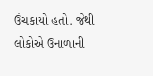ઉંચકાયો હતો. જેથી લોકોએ ઉનાળાની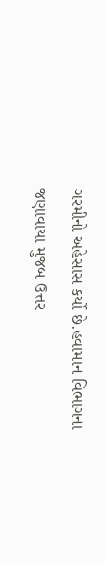ગરમીનો અહેસાસ કર્યો છે.હવામાન વિભાગના જણાવાયા મુજબ ઉત્તર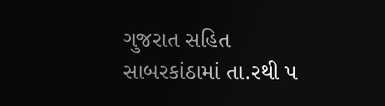ગુજરાત સહિત સાબરકાંઠામાં તા.રથી પ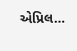એપ્રિલ…